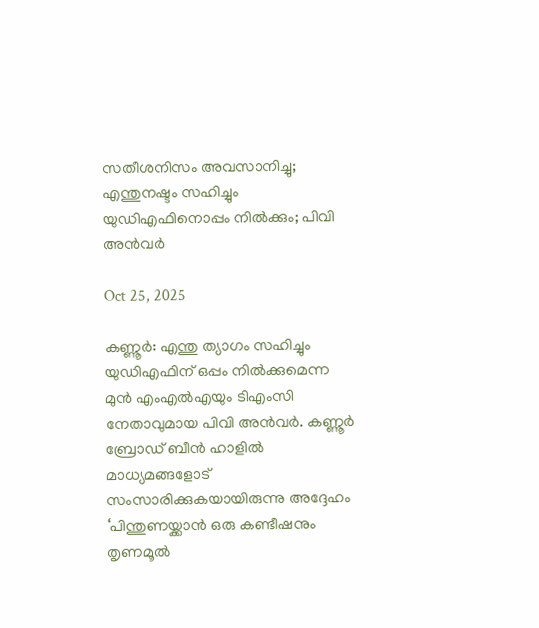സതീശനിസം അവസാനിച്ചു; എന്തുനഷ്ടം സഹിച്ചും യുഡിഎഫിനൊപ്പം നില്‍ക്കും; പിവി അന്‍വര്‍

Oct 25, 2025

കണ്ണൂര്‍: എന്തു ത്യാഗം സഹിച്ചും യുഡിഎഫിന് ഒപ്പം നില്‍ക്കുമെന്ന മുന്‍ എംഎല്‍എയും ടിഎംസി നേതാവുമായ പിവി അന്‍വര്‍. കണ്ണൂര്‍ ബ്രോഡ് ബീന്‍ ഹാളില്‍ മാധ്യമങ്ങളോട് സംസാരിക്കുകയായിരുന്നു അദ്ദേഹം ‘പിന്തുണയ്ക്കാന്‍ ഒരു കണ്ടീഷനും തൃണമൂല്‍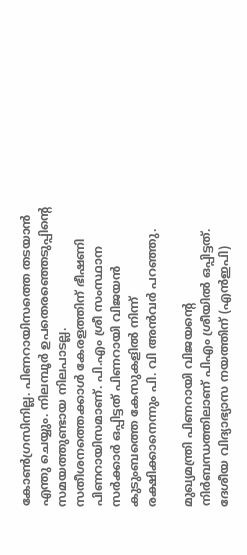കോണ്‍ഗ്രസിനില്ല. പിണറായിസത്തെ തടയാന്‍ എന്തു ചെയ്യും. നിലമ്പൂര്‍ ഉപതെരഞ്ഞെടുപ്പിന്റെ സമയത്തുണ്ടായ നിലപാടല്ല. സതീശനത്തെക്കാള്‍ കേരളത്തിന് ഭീഷണി പിണറായിസമാണ്. പി.എം ശ്രീ സംസ്ഥാന സര്‍ക്കാര്‍ ഒപ്പിട്ടത് പിണറായി വിജയന്‍ കുടുംബത്തെ കേസുകളില്‍ നിന്ന് രക്ഷിക്കാനെന്നും പി. വി അന്‍വര്‍ പറഞ്ഞു.

മുഖ്യമന്ത്രി പിണറായി വിജയന്റെ നിര്‍ബന്ധത്തിലാണ് പിഎം ശ്രീയില്‍ ഒപ്പിട്ടത്. ദേശീയ വിദ്യാഭ്യാസ നയത്തിന് (എന്‍ഇപി)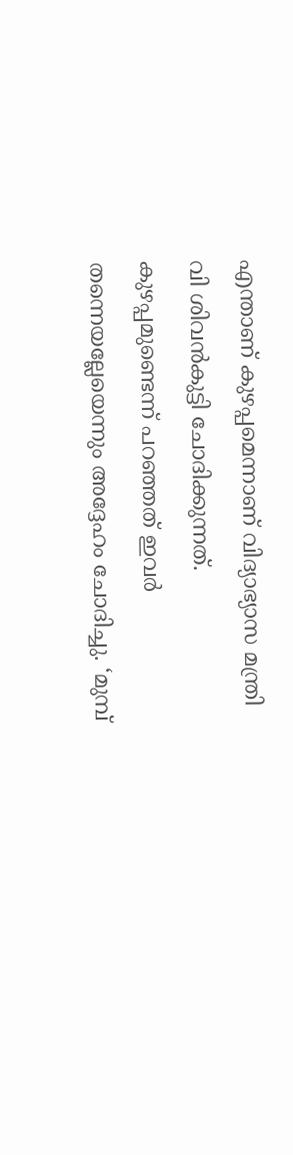എന്താണ് കുഴപ്പമെന്നാണ് വിദ്യാഭ്യാസ മന്ത്രി വി ശിവന്‍കുട്ടി ചോദിക്കുന്നത്. കുഴപ്പമുണ്ടെന്ന് പറഞ്ഞത് ഇവര്‍ തന്നെയല്ലേയെന്നും അദ്ദേഹം ചോദിച്ചു. ‘മുമ്പ്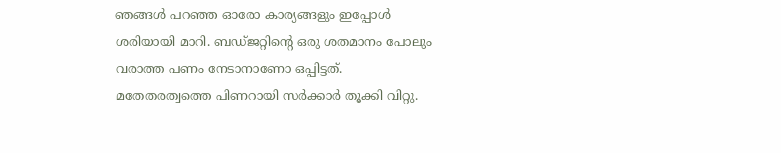ഞങ്ങള്‍ പറഞ്ഞ ഓരോ കാര്യങ്ങളും ഇപ്പോള്‍ ശരിയായി മാറി. ബഡ്ജറ്റിന്റെ ഒരു ശതമാനം പോലും വരാത്ത പണം നേടാനാണോ ഒപ്പിട്ടത്. മതേതരത്വത്തെ പിണറായി സര്‍ക്കാര്‍ തൂക്കി വിറ്റു.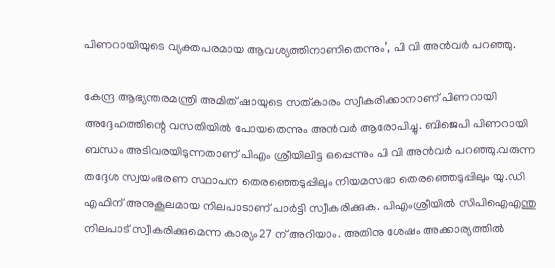പിണറായിയുടെ വ്യക്തപരമായ ആവശ്യത്തിനാണിതെന്നും’, പി വി അന്‍വര്‍ പറഞ്ഞു.

കേന്ദ്ര ആഭ്യന്തരമന്ത്രി അമിത് ഷായുടെ സത്കാരം സ്വീകരിക്കാനാണ് പിണറായി അദ്ദേഹത്തിന്റെ വസതിയില്‍ പോയതെന്നും അന്‍വര്‍ ആരോപിച്ചു. ബിജെപി പിണറായി ബന്ധം അടിവരയിടുന്നതാണ് പിഎം ശ്രീയിലിട്ട ഒപ്പെന്നും പി വി അന്‍വര്‍ പറഞ്ഞു.വരുന്ന തദ്ദേശ സ്വയംഭരണ സ്ഥാപന തെരഞ്ഞെടുപ്പിലും നിയമസഭാ തെരഞ്ഞെടുപ്പിലും യു.ഡി എഫിന് അനുകൂലമായ നിലപാടാണ് പാര്‍ട്ടി സ്വീകരിക്കുക. പിഎംശ്രീയില്‍ സിപിഐഎന്തു നിലപാട് സ്വീകരിക്കുമെന്ന കാര്യം27 ന് അറിയാം. അതിനു ശേഷം അക്കാര്യത്തില്‍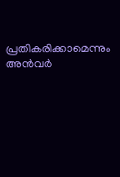പ്രതികരിക്കാമെന്നും അന്‍വര്‍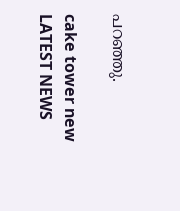പറഞ്ഞു.

cake tower new
LATEST NEWS